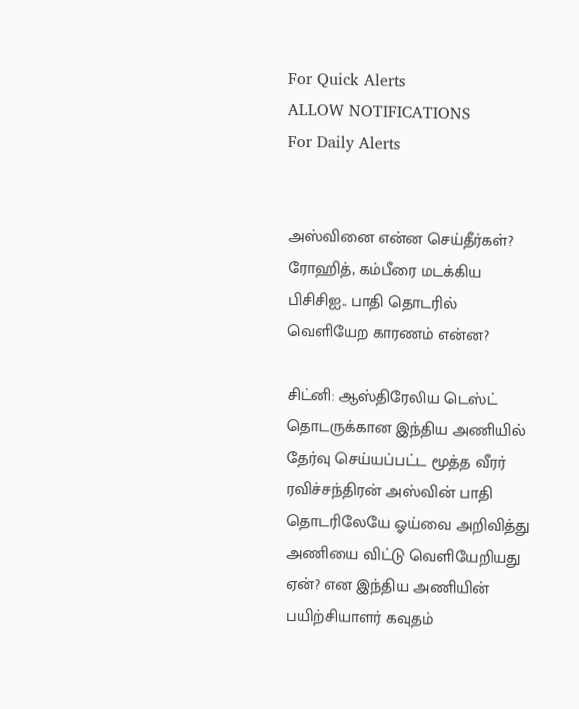For Quick Alerts
ALLOW NOTIFICATIONS
For Daily Alerts


அஸ்வினை என்ன செய்தீர்கள்? ரோஹித், கம்பீரை மடக்கிய பிசிசிஐ.. பாதி தொடரில் வெளியேற காரணம் என்ன?

சிட்னி: ஆஸ்திரேலிய டெஸ்ட் தொடருக்கான இந்திய அணியில் தேர்வு செய்யப்பட்ட மூத்த வீரர் ரவிச்சந்திரன் அஸ்வின் பாதி தொடரிலேயே ஓய்வை அறிவித்து அணியை விட்டு வெளியேறியது ஏன்? என இந்திய அணியின் பயிற்சியாளர் கவுதம்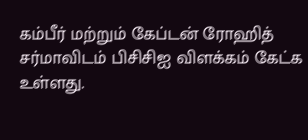கம்பீர் மற்றும் கேப்டன் ரோஹித் சர்மாவிடம் பிசிசிஐ விளக்கம் கேட்க உள்ளது.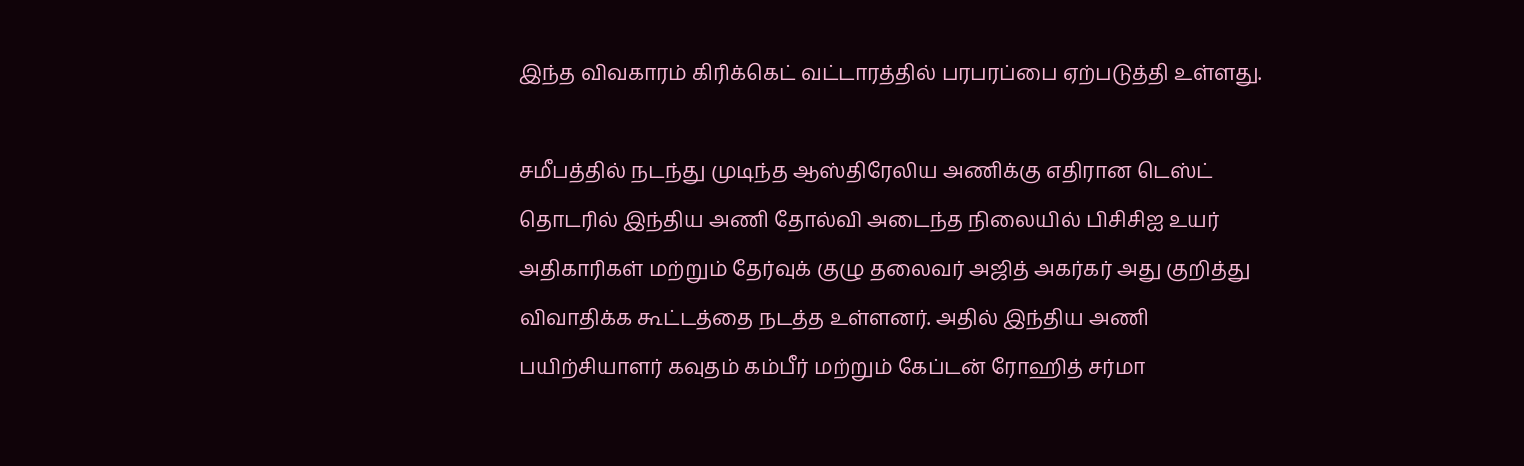இந்த விவகாரம் கிரிக்கெட் வட்டாரத்தில் பரபரப்பை ஏற்படுத்தி உள்ளது.

சமீபத்தில் நடந்து முடிந்த ஆஸ்திரேலிய அணிக்கு எதிரான டெஸ்ட் தொடரில் இந்திய அணி தோல்வி அடைந்த நிலையில் பிசிசிஐ உயர் அதிகாரிகள் மற்றும் தேர்வுக் குழு தலைவர் அஜித் அகர்கர் அது குறித்து விவாதிக்க கூட்டத்தை நடத்த உள்ளனர். அதில் இந்திய அணி பயிற்சியாளர் கவுதம் கம்பீர் மற்றும் கேப்டன் ரோஹித் சர்மா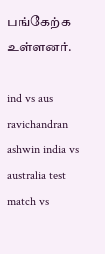பங்கேற்க உள்ளனர்.

ind vs aus ravichandran ashwin india vs australia test match vs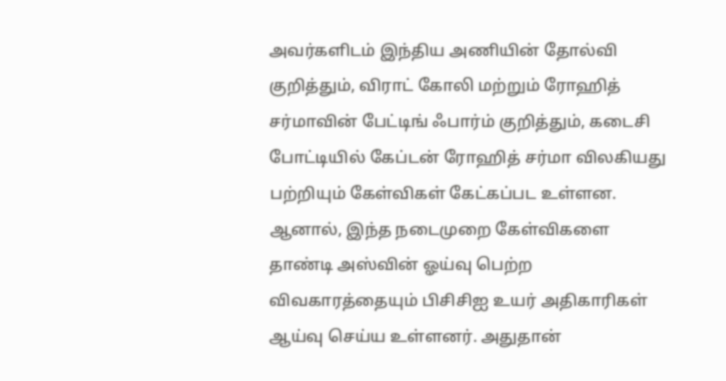அவர்களிடம் இந்திய அணியின் தோல்வி குறித்தும், விராட் கோலி மற்றும் ரோஹித் சர்மாவின் பேட்டிங் ஃபார்ம் குறித்தும், கடைசி போட்டியில் கேப்டன் ரோஹித் சர்மா விலகியது பற்றியும் கேள்விகள் கேட்கப்பட உள்ளன. ஆனால், இந்த நடைமுறை கேள்விகளை தாண்டி அஸ்வின் ஓய்வு பெற்ற விவகாரத்தையும் பிசிசிஐ உயர் அதிகாரிகள் ஆய்வு செய்ய உள்ளனர். அதுதான்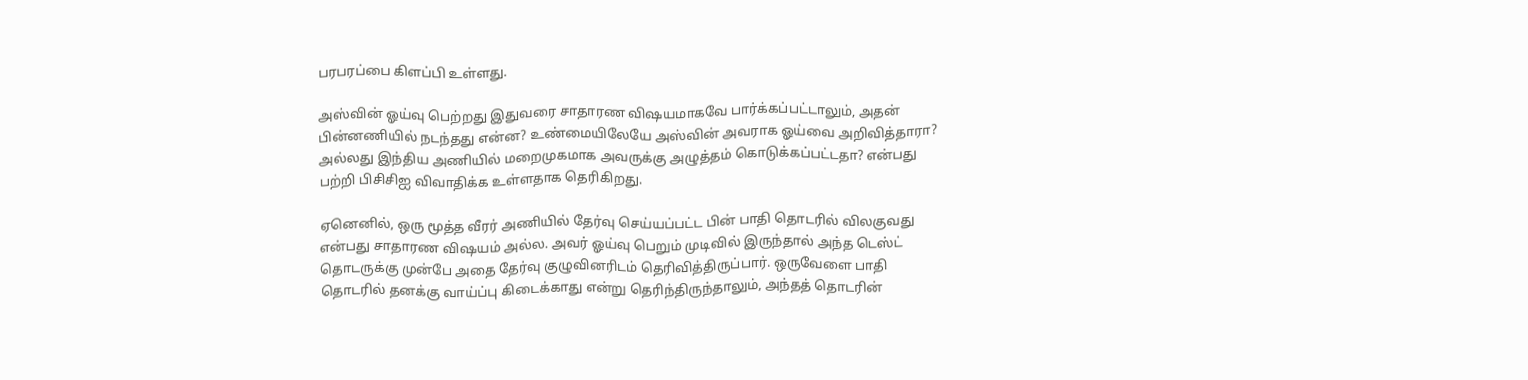பரபரப்பை கிளப்பி உள்ளது.

அஸ்வின் ஓய்வு பெற்றது இதுவரை சாதாரண விஷயமாகவே பார்க்கப்பட்டாலும், அதன் பின்னணியில் நடந்தது என்ன? உண்மையிலேயே அஸ்வின் அவராக ஓய்வை அறிவித்தாரா? அல்லது இந்திய அணியில் மறைமுகமாக அவருக்கு அழுத்தம் கொடுக்கப்பட்டதா? என்பது பற்றி பிசிசிஐ விவாதிக்க உள்ளதாக தெரிகிறது.

ஏனெனில், ஒரு மூத்த வீரர் அணியில் தேர்வு செய்யப்பட்ட பின் பாதி தொடரில் விலகுவது என்பது சாதாரண விஷயம் அல்ல. அவர் ஓய்வு பெறும் முடிவில் இருந்தால் அந்த டெஸ்ட் தொடருக்கு முன்பே அதை தேர்வு குழுவினரிடம் தெரிவித்திருப்பார். ஒருவேளை பாதி தொடரில் தனக்கு வாய்ப்பு கிடைக்காது என்று தெரிந்திருந்தாலும், அந்தத் தொடரின்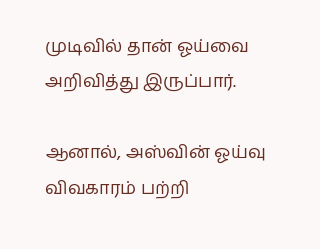முடிவில் தான் ஓய்வை அறிவித்து இருப்பார்.

ஆனால், அஸ்வின் ஓய்வு விவகாரம் பற்றி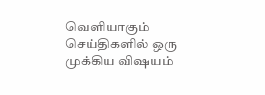வெளியாகும் செய்திகளில் ஒரு முக்கிய விஷயம்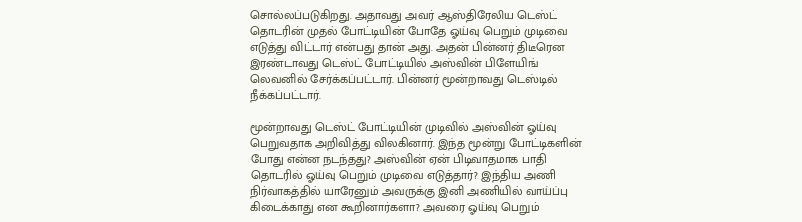சொல்லப்படுகிறது. அதாவது அவர் ஆஸ்திரேலிய டெஸ்ட் தொடரின் முதல் போட்டியின் போதே ஓய்வு பெறும் முடிவை எடுத்து விட்டார் என்பது தான் அது. அதன் பின்னர் திடீரென இரண்டாவது டெஸ்ட் போட்டியில் அஸ்வின் பிளேயிங் லெவனில் சேர்க்கப்பட்டார். பின்னர் மூன்றாவது டெஸ்டில் நீக்கப்பட்டார்.

மூன்றாவது டெஸ்ட் போட்டியின் முடிவில் அஸ்வின் ஓய்வு பெறுவதாக அறிவித்து விலகினார். இந்த மூன்று போட்டிகளின் போது என்ன நடந்தது? அஸ்வின் ஏன் பிடிவாதமாக பாதி தொடரில் ஓய்வு பெறும் முடிவை எடுத்தார்? இந்திய அணி நிர்வாகத்தில் யாரேனும் அவருக்கு இனி அணியில் வாய்ப்பு கிடைக்காது என கூறினார்களா? அவரை ஓய்வு பெறும்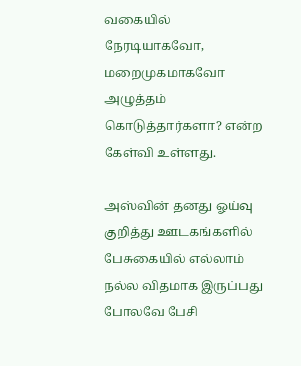வகையில் நேரடியாகவோ, மறைமுகமாகவோ அழுத்தம் கொடுத்தார்களா? என்ற கேள்வி உள்ளது.

அஸ்வின் தனது ஓய்வு குறித்து ஊடகங்களில் பேசுகையில் எல்லாம் நல்ல விதமாக இருப்பது போலவே பேசி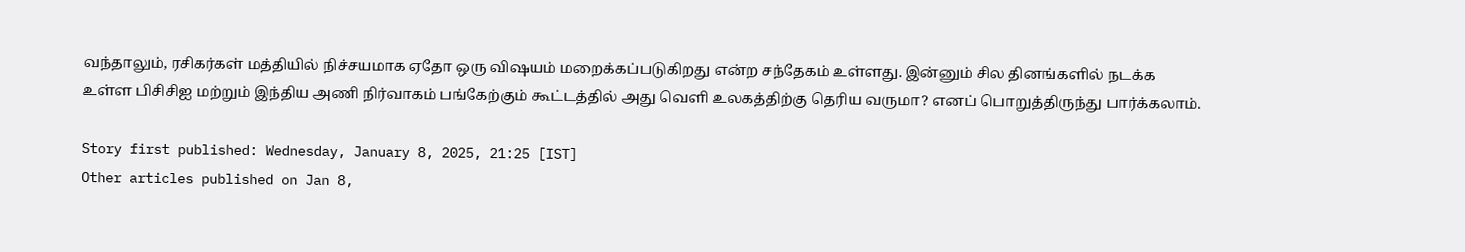வந்தாலும், ரசிகர்கள் மத்தியில் நிச்சயமாக ஏதோ ஒரு விஷயம் மறைக்கப்படுகிறது என்ற சந்தேகம் உள்ளது. இன்னும் சில தினங்களில் நடக்க உள்ள பிசிசிஐ மற்றும் இந்திய அணி நிர்வாகம் பங்கேற்கும் கூட்டத்தில் அது வெளி உலகத்திற்கு தெரிய வருமா? எனப் பொறுத்திருந்து பார்க்கலாம்.

Story first published: Wednesday, January 8, 2025, 21:25 [IST]
Other articles published on Jan 8,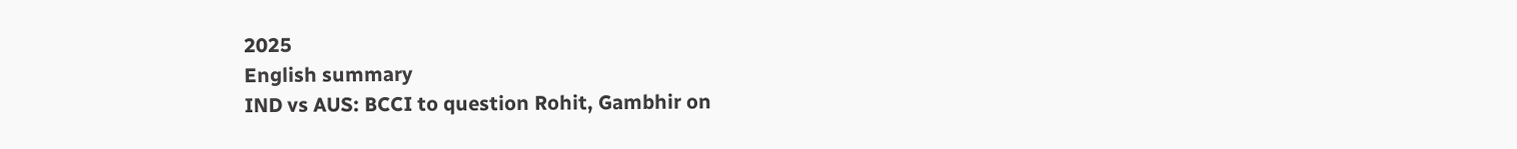2025
English summary
IND vs AUS: BCCI to question Rohit, Gambhir on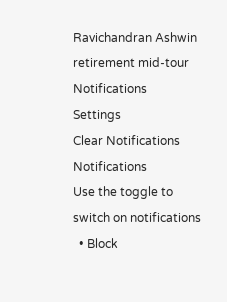Ravichandran Ashwin retirement mid-tour
Notifications
Settings
Clear Notifications
Notifications
Use the toggle to switch on notifications
  • Block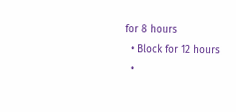for 8 hours
  • Block for 12 hours
  •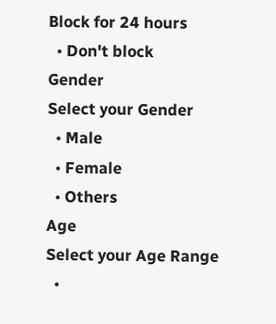Block for 24 hours
  • Don't block
Gender
Select your Gender
  • Male
  • Female
  • Others
Age
Select your Age Range
  •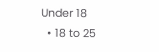Under 18
  • 18 to 25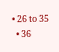• 26 to 35
  • 36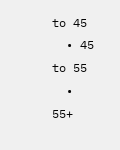to 45
  • 45 to 55
  • 55+